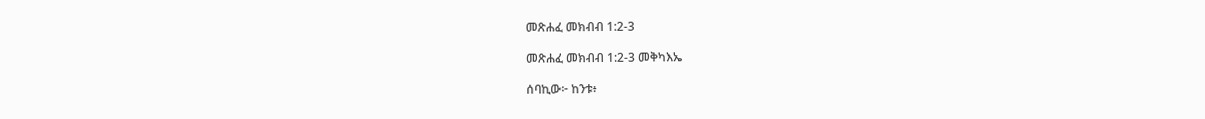መጽሐፈ መክብብ 1:2-3

መጽሐፈ መክብብ 1:2-3 መቅካእኤ

ሰባኪው፦ ከንቱ፥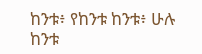ከንቱ፥ የከንቱ ከንቱ፥ ሁሉ ከንቱ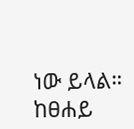ነው ይላል። ከፀሐይ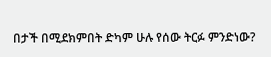በታች በሚደክምበት ድካም ሁሉ የሰው ትርፉ ምንድነው?